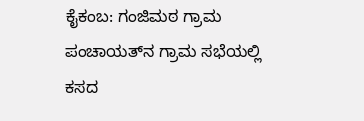ಕೈಕಂಬ: ಗಂಜಿಮಠ ಗ್ರಾಮ ಪಂಚಾಯತ್‍ನ ಗ್ರಾಮ ಸಭೆಯಲ್ಲಿ ಕಸದ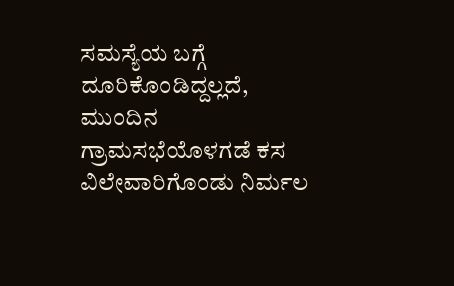ಸಮಸ್ಯೆಯ ಬಗ್ಗೆ ದೂರಿಕೊಂಡಿದ್ದಲ್ಲದೆ, ಮುಂದಿನ ಗ್ರಾಮಸಭೆಯೊಳಗಡೆ ಕಸ ವಿಲೇವಾರಿಗೊಂಡು ನಿರ್ಮಲ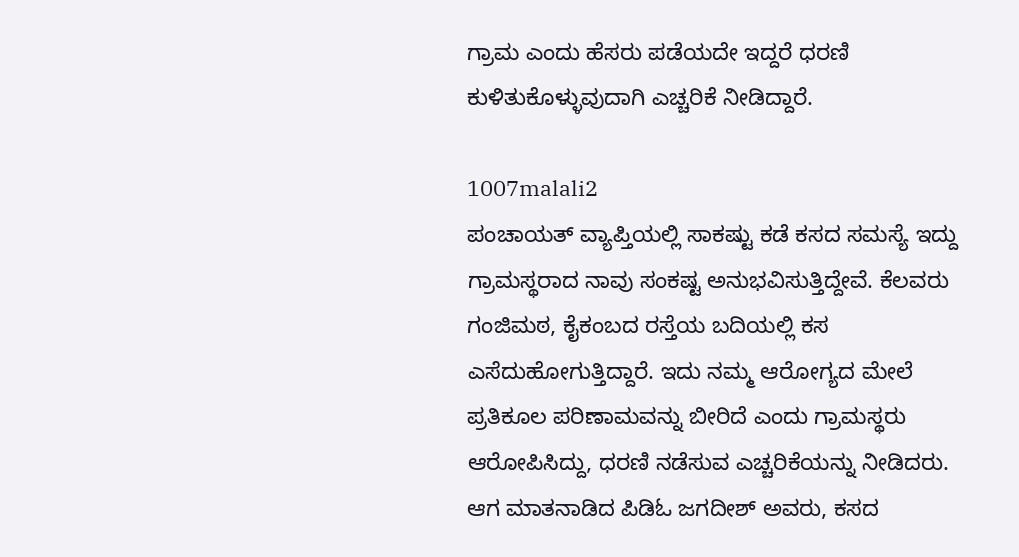ಗ್ರಾಮ ಎಂದು ಹೆಸರು ಪಡೆಯದೇ ಇದ್ದರೆ ಧರಣಿ ಕುಳಿತುಕೊಳ್ಳುವುದಾಗಿ ಎಚ್ಚರಿಕೆ ನೀಡಿದ್ದಾರೆ.

1007malali2
ಪಂಚಾಯತ್ ವ್ಯಾಪ್ತಿಯಲ್ಲಿ ಸಾಕಷ್ಟು ಕಡೆ ಕಸದ ಸಮಸ್ಯೆ ಇದ್ದು ಗ್ರಾಮಸ್ಥರಾದ ನಾವು ಸಂಕಷ್ಟ ಅನುಭವಿಸುತ್ತಿದ್ದೇವೆ. ಕೆಲವರು ಗಂಜಿಮಠ, ಕೈಕಂಬದ ರಸ್ತೆಯ ಬದಿಯಲ್ಲಿ ಕಸ ಎಸೆದುಹೋಗುತ್ತಿದ್ದಾರೆ. ಇದು ನಮ್ಮ ಆರೋಗ್ಯದ ಮೇಲೆ ಪ್ರತಿಕೂಲ ಪರಿಣಾಮವನ್ನು ಬೀರಿದೆ ಎಂದು ಗ್ರಾಮಸ್ಥರು ಆರೋಪಿಸಿದ್ದು, ಧರಣಿ ನಡೆಸುವ ಎಚ್ಚರಿಕೆಯನ್ನು ನೀಡಿದರು. ಆಗ ಮಾತನಾಡಿದ ಪಿಡಿಓ ಜಗದೀಶ್ ಅವರು, ಕಸದ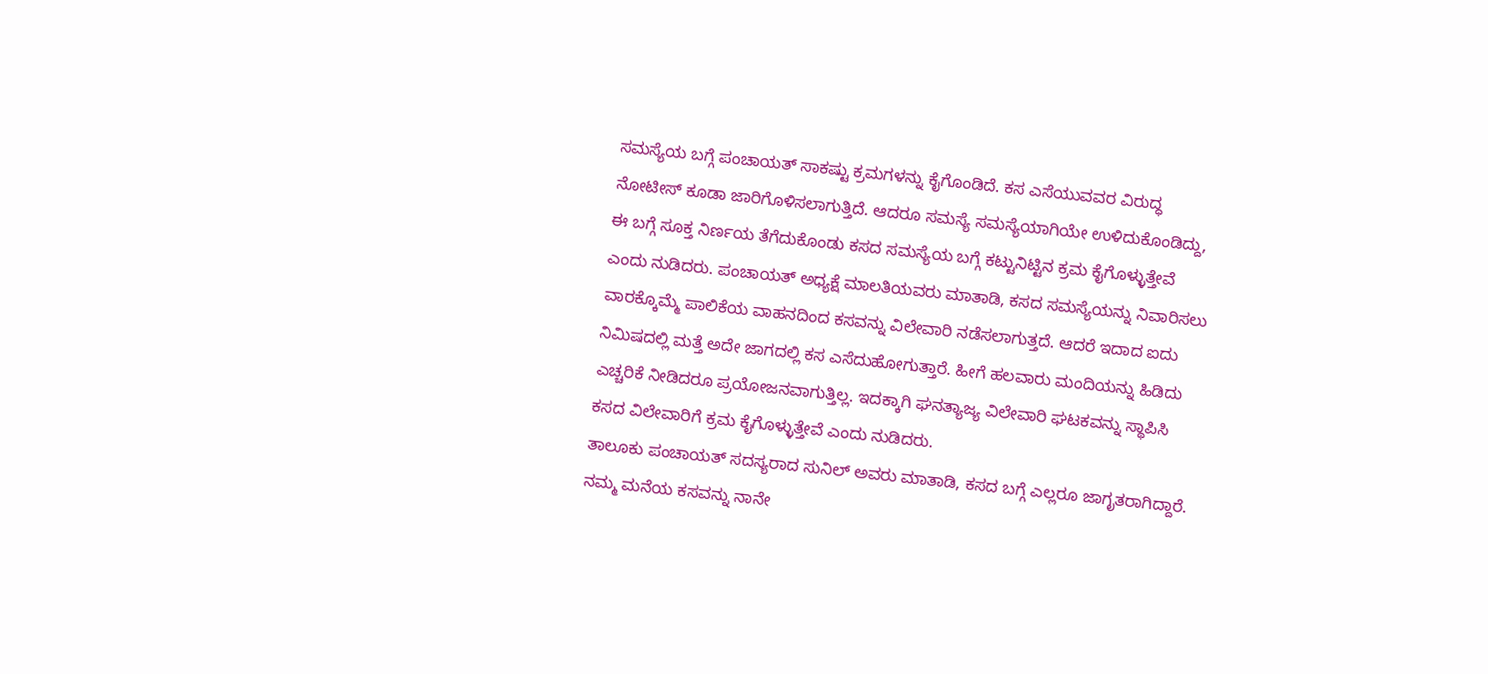ಸಮಸ್ಯೆಯ ಬಗ್ಗೆ ಪಂಚಾಯತ್ ಸಾಕಷ್ಟು ಕ್ರಮಗಳನ್ನು ಕೈಗೊಂಡಿದೆ. ಕಸ ಎಸೆಯುವವರ ವಿರುದ್ಧ ನೋಟೀಸ್ ಕೂಡಾ ಜಾರಿಗೊಳಿಸಲಾಗುತ್ತಿದೆ. ಆದರೂ ಸಮಸ್ಯೆ ಸಮಸ್ಯೆಯಾಗಿಯೇ ಉಳಿದುಕೊಂಡಿದ್ದು, ಈ ಬಗ್ಗೆ ಸೂಕ್ತ ನಿರ್ಣಯ ತೆಗೆದುಕೊಂಡು ಕಸದ ಸಮಸ್ಯೆಯ ಬಗ್ಗೆ ಕಟ್ಟುನಿಟ್ಟಿನ ಕ್ರಮ ಕೈಗೊಳ್ಳುತ್ತೇವೆ ಎಂದು ನುಡಿದರು. ಪಂಚಾಯತ್ ಅಧ್ಯಕ್ಷೆ ಮಾಲತಿಯವರು ಮಾತಾಡಿ, ಕಸದ ಸಮಸ್ಯೆಯನ್ನು ನಿವಾರಿಸಲು ವಾರಕ್ಕೊಮ್ಮೆ ಪಾಲಿಕೆಯ ವಾಹನದಿಂದ ಕಸವನ್ನು ವಿಲೇವಾರಿ ನಡೆಸಲಾಗುತ್ತದೆ. ಆದರೆ ಇದಾದ ಐದು ನಿಮಿಷದಲ್ಲಿ ಮತ್ತೆ ಅದೇ ಜಾಗದಲ್ಲಿ ಕಸ ಎಸೆದುಹೋಗುತ್ತಾರೆ. ಹೀಗೆ ಹಲವಾರು ಮಂದಿಯನ್ನು ಹಿಡಿದು ಎಚ್ಚರಿಕೆ ನೀಡಿದರೂ ಪ್ರಯೋಜನವಾಗುತ್ತಿಲ್ಲ. ಇದಕ್ಕಾಗಿ ಘನತ್ಯಾಜ್ಯ ವಿಲೇವಾರಿ ಘಟಕವನ್ನು ಸ್ಥಾಪಿಸಿ ಕಸದ ವಿಲೇವಾರಿಗೆ ಕ್ರಮ ಕೈಗೊಳ್ಳುತ್ತೇವೆ ಎಂದು ನುಡಿದರು.
ತಾಲೂಕು ಪಂಚಾಯತ್ ಸದಸ್ಯರಾದ ಸುನಿಲ್ ಅವರು ಮಾತಾಡಿ, ಕಸದ ಬಗ್ಗೆ ಎಲ್ಲರೂ ಜಾಗೃತರಾಗಿದ್ದಾರೆ. ನಮ್ಮ ಮನೆಯ ಕಸವನ್ನು ನಾನೇ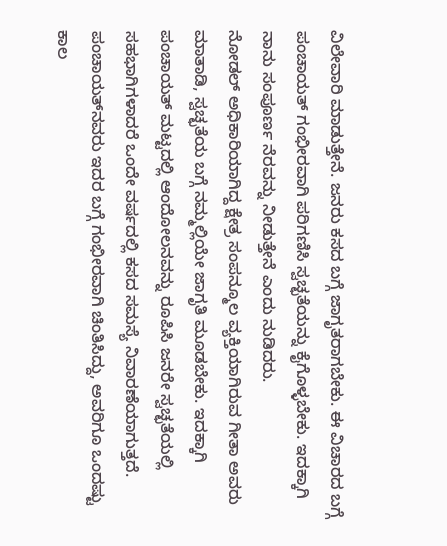ವಿಲೇವಾರಿ ಮಾಡುತ್ತೇನೆ. ಜನರು ಕಸದ ಬಗ್ಗೆ ಜಾಗೃತರಾಗಬೇಕು. ಈ ವಿಚಾರದ ಬಗ್ಗೆ ಪಂಚಾಯತ್ ಗಂಭೀರವಾಗಿ ಪರಿಗಣಿಸಿ ಸ್ವಚ್ಛತೆಯನ್ನು ಕೈಗೊಳ್ಳಬೇಕು. ಇದಕ್ಕಾಗಿ ನಾನು ಸಂಪೂರ್ಣ ನೆರವನ್ನು ನೀಡುತ್ತೇನೆ ಎಂದು ನುಡಿದರು.
ನೋಡಲ್ ಅಧಿಕಾರಿಯಾಗಿದ್ದ ಕ್ಷೇತ್ರ ಸಂಪನ್ಮೂಲ ವ್ಯಕ್ತಿಯಾಗಿರುವ ಗೀತಾ ಅವರು ಮಾತಾಡಿ, ಸ್ವಚ್ಛತೆಯ ಬಗ್ಗೆ ನಮ್ಮಲ್ಲಿಯೇ ಜಾಗೃತಿ ಮೂಡಬೇಕು. ಇದಕ್ಕಾಗಿ ಪಂಚಾಯತ್ ಮಟ್ಟದಲ್ಲಿ ಆಂದೋಲನವನ್ನು ರೂಪಿಸಿ ಜನರೇ ಸ್ವಚ್ಛತೆಯಲ್ಲಿ ಸಹಭಾಗಿಗಳಾದರೆ ಒಂದೇ ವರ್ಷದಲ್ಲಿ ಕಸದ ಸಮಸ್ಯೆ ನಿವಾರಣೆಯಾಗುತ್ತದೆ. ಪಂಚಾಯತ್‍ನವರು ಇದರ ಬಗ್ಗೆ ಗಂಭೀರವಾಗಿ ಚಿಂತಿಸಿದ್ದು, ಅವರಿಗೂ ಒಂದಷ್ಟು ಕಾಲ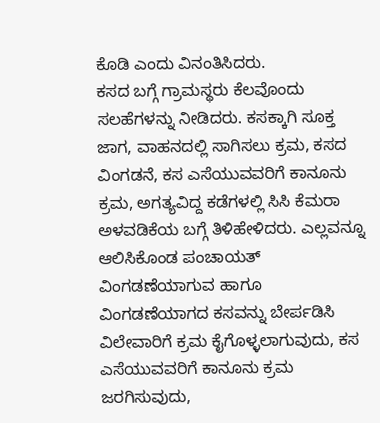ಕೊಡಿ ಎಂದು ವಿನಂತಿಸಿದರು.
ಕಸದ ಬಗ್ಗೆ ಗ್ರಾಮಸ್ಥರು ಕೆಲವೊಂದು ಸಲಹೆಗಳನ್ನು ನೀಡಿದರು. ಕಸಕ್ಕಾಗಿ ಸೂಕ್ತ ಜಾಗ, ವಾಹನದಲ್ಲಿ ಸಾಗಿಸಲು ಕ್ರಮ, ಕಸದ ವಿಂಗಡನೆ, ಕಸ ಎಸೆಯುವವರಿಗೆ ಕಾನೂನು ಕ್ರಮ, ಅಗತ್ಯವಿದ್ದ ಕಡೆಗಳಲ್ಲಿ ಸಿಸಿ ಕೆಮರಾ ಅಳವಡಿಕೆಯ ಬಗ್ಗೆ ತಿಳಿಹೇಳಿದರು. ಎಲ್ಲವನ್ನೂ ಆಲಿಸಿಕೊಂಡ ಪಂಚಾಯತ್ ವಿಂಗಡಣೆಯಾಗುವ ಹಾಗೂ ವಿಂಗಡಣೆಯಾಗದ ಕಸವನ್ನು ಬೇರ್ಪಡಿಸಿ ವಿಲೇವಾರಿಗೆ ಕ್ರಮ ಕೈಗೊಳ್ಳಲಾಗುವುದು, ಕಸ ಎಸೆಯುವವರಿಗೆ ಕಾನೂನು ಕ್ರಮ ಜರಗಿಸುವುದು,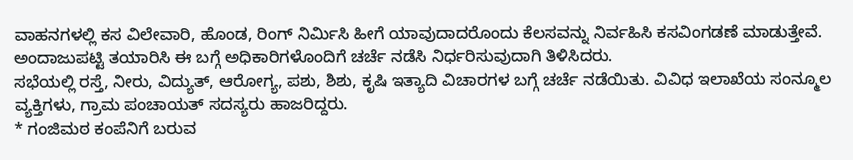ವಾಹನಗಳಲ್ಲಿ ಕಸ ವಿಲೇವಾರಿ, ಹೊಂಡ, ರಿಂಗ್ ನಿರ್ಮಿಸಿ ಹೀಗೆ ಯಾವುದಾದರೊಂದು ಕೆಲಸವನ್ನು ನಿರ್ವಹಿಸಿ ಕಸವಿಂಗಡಣೆ ಮಾಡುತ್ತೇವೆ. ಅಂದಾಜುಪಟ್ಟಿ ತಯಾರಿಸಿ ಈ ಬಗ್ಗೆ ಅಧಿಕಾರಿಗಳೊಂದಿಗೆ ಚರ್ಚೆ ನಡೆಸಿ ನಿರ್ಧರಿಸುವುದಾಗಿ ತಿಳಿಸಿದರು.
ಸಭೆಯಲ್ಲಿ ರಸ್ತೆ, ನೀರು, ವಿದ್ಯುತ್, ಆರೋಗ್ಯ, ಪಶು, ಶಿಶು, ಕೃಷಿ ಇತ್ಯಾದಿ ವಿಚಾರಗಳ ಬಗ್ಗೆ ಚರ್ಚೆ ನಡೆಯಿತು. ವಿವಿಧ ಇಲಾಖೆಯ ಸಂನ್ಮೂಲ ವ್ಯಕ್ತಿಗಳು, ಗ್ರಾಮ ಪಂಚಾಯತ್ ಸದಸ್ಯರು ಹಾಜರಿದ್ದರು.
* ಗಂಜಿಮಠ ಕಂಪೆನಿಗೆ ಬರುವ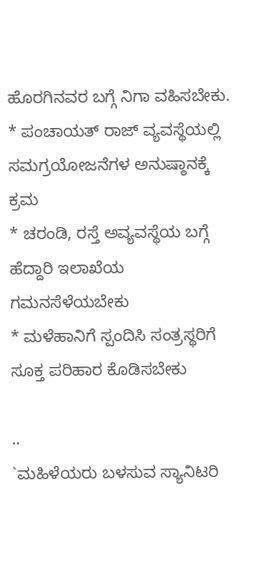ಹೊರಗಿನವರ ಬಗ್ಗೆ ನಿಗಾ ವಹಿಸಬೇಕು.
* ಪಂಚಾಯತ್ ರಾಜ್ ವ್ಯವಸ್ಥೆಯಲ್ಲಿ ಸಮಗ್ರಯೋಜನೆಗಳ ಅನುಷ್ಠಾನಕ್ಕೆ ಕ್ರಮ
* ಚರಂಡಿ, ರಸ್ತೆ ಅವ್ಯವಸ್ಥೆಯ ಬಗ್ಗೆ ಹೆದ್ದಾರಿ ಇಲಾಖೆಯ ಗಮನಸೆಳೆಯಬೇಕು
* ಮಳೆಹಾನಿಗೆ ಸ್ಪಂದಿಸಿ ಸಂತ್ರಸ್ಥರಿಗೆ ಸೂಕ್ತ ಪರಿಹಾರ ಕೊಡಿಸಬೇಕು

..
`ಮಹಿಳೆಯರು ಬಳಸುವ ಸ್ಯಾನಿಟರಿ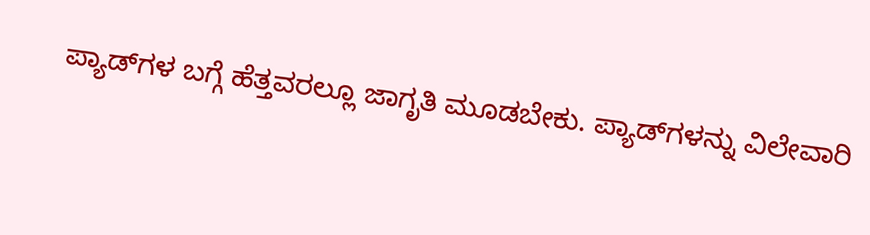ಪ್ಯಾಡ್‍ಗಳ ಬಗ್ಗೆ ಹೆತ್ತವರಲ್ಲೂ ಜಾಗೃತಿ ಮೂಡಬೇಕು. ಪ್ಯಾಡ್‍ಗಳನ್ನು ವಿಲೇವಾರಿ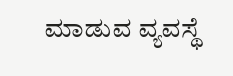ಮಾಡುವ ವ್ಯವಸ್ಥೆ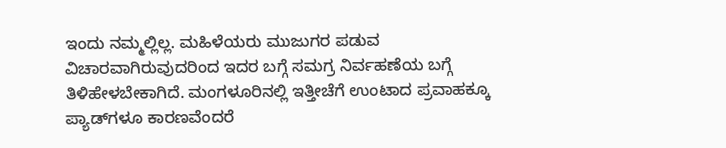ಇಂದು ನಮ್ಮಲ್ಲಿಲ್ಲ. ಮಹಿಳೆಯರು ಮುಜುಗರ ಪಡುವ ವಿಚಾರವಾಗಿರುವುದರಿಂದ ಇದರ ಬಗ್ಗೆ ಸಮಗ್ರ ನಿರ್ವಹಣೆಯ ಬಗ್ಗೆ ತಿಳಿಹೇಳಬೇಕಾಗಿದೆ. ಮಂಗಳೂರಿನಲ್ಲಿ ಇತ್ತೀಚೆಗೆ ಉಂಟಾದ ಪ್ರವಾಹಕ್ಕೂ ಪ್ಯಾಡ್‍ಗಳೂ ಕಾರಣವೆಂದರೆ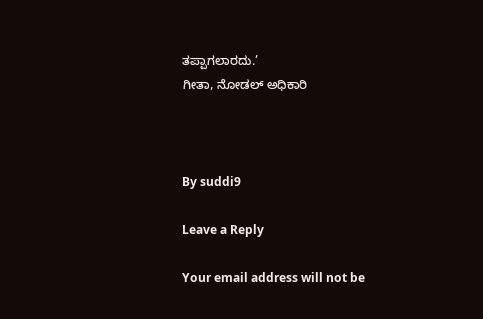ತಪ್ಪಾಗಲಾರದು.’
ಗೀತಾ, ನೋಡಲ್ ಅಧಿಕಾರಿ



By suddi9

Leave a Reply

Your email address will not be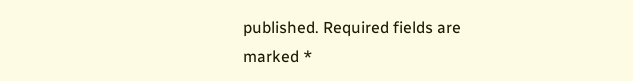published. Required fields are marked *